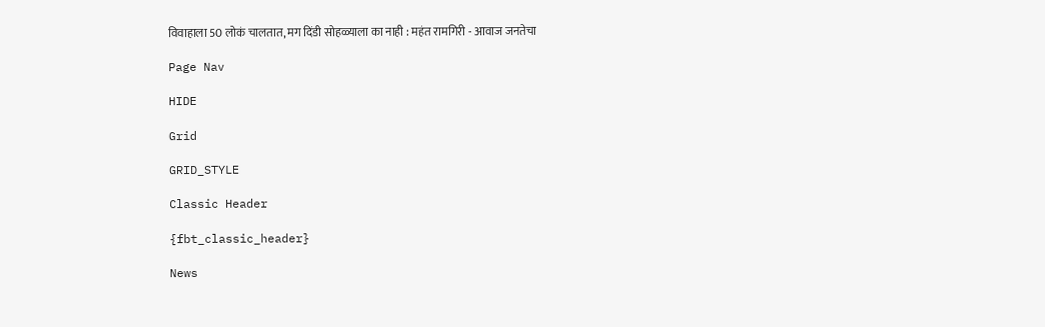विवाहाला 50 लोकं चालतात, मग दिंडी सोहळ्याला का नाही : महंत रामगिरी - आवाज जनतेचा

Page Nav

HIDE

Grid

GRID_STYLE

Classic Header

{fbt_classic_header}

News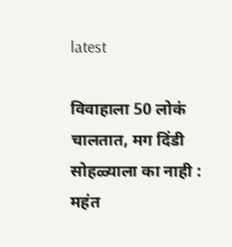latest

विवाहाला 50 लोकं चालतात, मग दिंडी सोहळ्याला का नाही : महंत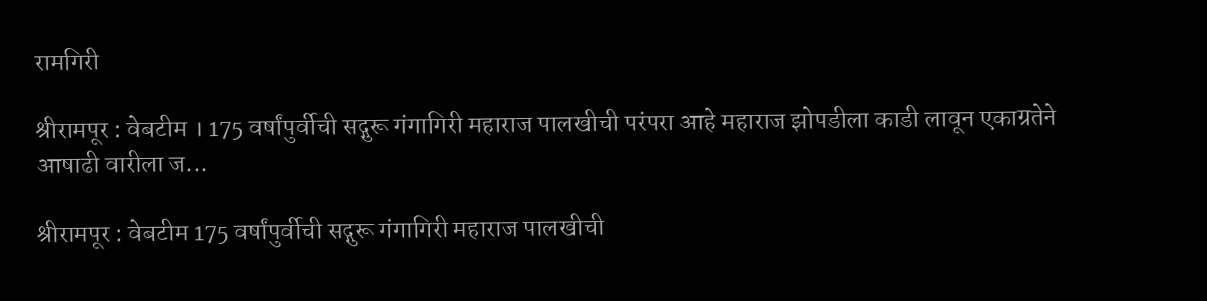रामगिरी

श्रीरामपूर : वेबटीम । 175 वर्षांपुर्वीची सद्गुरू गंगागिरी महाराज पालखीची परंपरा आहे महाराज झोपडीला काडी लावून एकाग्रतेने आषाढी वारीला ज...

श्रीरामपूर : वेबटीम 175 वर्षांपुर्वीची सद्गुरू गंगागिरी महाराज पालखीची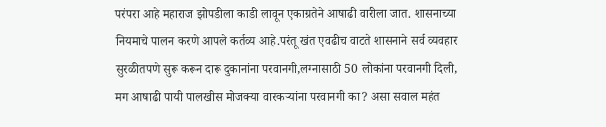परंपरा आहे महाराज झोपडीला काडी लावून एकाग्रतेने आषाढी वारीला जात. शासनाच्या नियमाचे पालन करणे आपले कर्तव्य आहे.परंतू खंत एवढीच वाटते शासनाने सर्व व्यवहार सुरळीतपणे सुरू करून दारू दुकानांना परवानगी,लग्नासाठी 50 लोकांना परवानगी दिली, मग आषाढी पायी पालखीस मोजक्या वारकर्‍यांना परवानगी का? असा सवाल महंत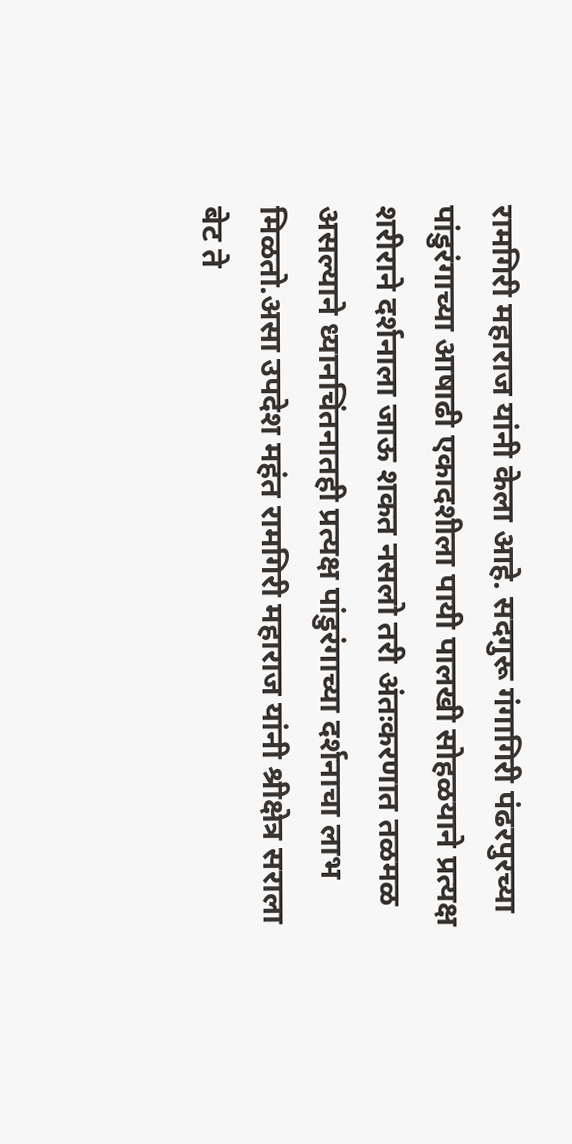रामगिरी महाराज यांनी केला आहे. सदगुरू गंगागिरी पंढरपुरच्या पांडुरंगाच्या आषाढी एकादशीला पायी पालखी सोहळयाने प्रत्यक्ष शरीराने दर्शनाला जाऊ शकत नसलो तरी अंतःकरणात तळमळ असल्याने ध्यानचिंतनातही प्रत्यक्ष पांडुरंगाच्या दर्शनाचा लाभ मिळतो.असा उपदेश महंत रामगिरी महाराज यांनी श्रीक्षेत्र सराला बेट ते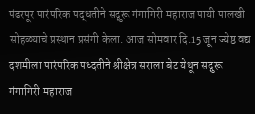पंढरपूर पारंपरिक पद्धतीने सद्गुरू गंगागिरी महाराज पायी पालखी सोहळ्याचे प्रस्थान प्रसंगी केला. आज सोमवार दि.15 जून ज्येष्ठ वद्य दशमीला पारंपरिक पध्दतीने श्रीक्षेत्र सराला बेट येथून सद्गुरू गंगागिरी महाराज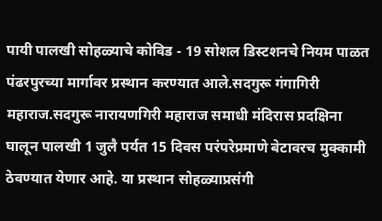पायी पालखी सोहळ्याचे कोविड - 19 सोशल डिस्टशनचे नियम पाळत पंढरपुरच्या मार्गावर प्रस्थान करण्यात आले.सदगुरू गंगागिरी महाराज.सदगुरू नारायणगिरी महाराज समाधी मंदिरास प्रदक्षिना घालून पालखी 1 जुलै पर्यत 15 दिवस परंपरेप्रमाणे बेटावरच मुक्कामी ठेवण्यात येणार आहे. या प्रस्थान सोहळ्याप्रसंगी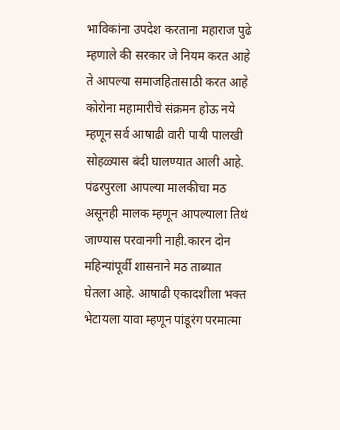भाविकांना उपदेश करताना महाराज पुढे म्हणाले की सरकार जे नियम करत आहे ते आपल्या समाजहितासाठी करत आहे कोरोना महामारीचे संक्रमन होऊ नये म्हणून सर्व आषाढी वारी पायी पालखी सोहळ्यास बंदी घालण्यात आली आहे. पंढरपुरला आपल्या मालकीचा मठ असूनही मालक म्हणून आपल्याला तिथं जाण्यास परवानगी नाही.कारन दोन महिन्यांपूर्वी शासनाने मठ ताब्यात घेतला आहे. आषाढी एकादशीला भक्त भेटायला यावा म्हणून पांडूरंग परमात्मा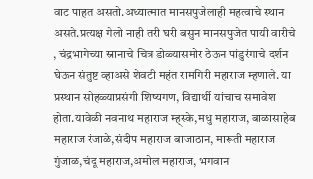वाट पाहत असतो.अध्यात्मात मानसपुजेलाही महत्वाचे स्थान असते.प्रत्यक्ष गेलो नाही तरी घरी बसुन मानसपुजेत पायी वारीचे , चंद्रभागेच्या स्नानाचे चित्र डोळ्यासमोर ठेऊन पांडुरंगाचे दर्शन घेऊन संतुष्ट व्हाअसे शेवटी महंत रामगिरी महाराज म्हणाले. या प्रस्थान सोहळ्याप्रसंगी शिष्यगण, विद्यार्थी यांचाच समावेश होता.यावेळी नवनाथ महाराज म्ह्स्के,मधु महाराज, बाळासाहेब महाराज रंजाळे,संदीप महाराज बाजाठान, मारूती महाराज गुंजाळ,चंदू महाराज,अमोल महाराज, भगवान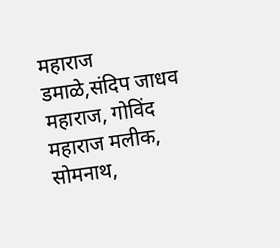महाराज डमाळे,संदिप जाधव महाराज, गोविंद महाराज मलीक, सोमनाथ,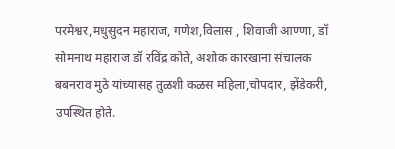परमेश्वर,मधुसुदन महाराज, गणेश,विलास , शिवाजी आण्णा, डॉ सोमनाथ महाराज डॉ रविंद्र कोते, अशोक कारखाना संचालक बबनराव मुठे यांच्यासह तुळशी कळस महिला,चोपदार, झेंडेकरी, उपस्थित होते.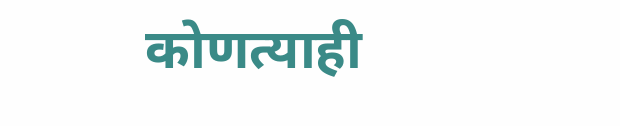कोणत्याही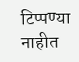टिप्पण्‍या नाहीत